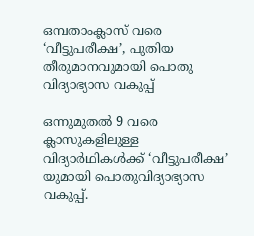ഒമ്പതാംക്ലാസ് വരെ ‘വീട്ടുപരീക്ഷ’, പുതിയ തീരുമാനവുമായി പൊതു വിദ്യാഭ്യാസ വകുപ്പ്

ഒന്നുമുതല്‍ 9 വരെ ക്ലാസുകളിലുള്ള വിദ്യാര്‍ഥികള്‍ക്ക് ‘വീട്ടുപരീക്ഷ’ യുമായി പൊതുവിദ്യാഭ്യാസ വകുപ്പ്.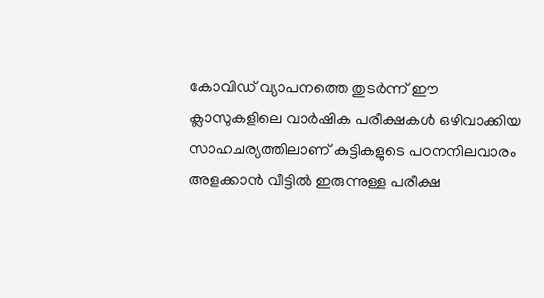കോവിഡ് വ്യാപനത്തെ തുടര്‍ന്ന് ഈ ക്ലാസുകളിലെ വാര്‍ഷിക പരീക്ഷകള്‍ ഒഴിവാക്കിയ സാഹചര്യത്തിലാണ് കുട്ടികളുടെ പഠനനിലവാരം അളക്കാന്‍ വീട്ടില്‍ ഇരുന്നുള്ള പരീക്ഷ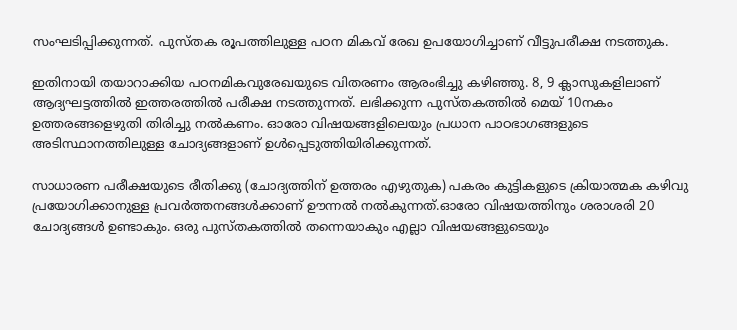സംഘടിപ്പിക്കുന്നത്. പുസ്തക രൂപത്തിലുള്ള പഠന മികവ് രേഖ ഉപയോഗിച്ചാണ് വീട്ടുപരീക്ഷ നടത്തുക.

ഇതിനായി തയാറാക്കിയ പഠനമികവുരേഖയുടെ വിതരണം ആരംഭിച്ചു കഴിഞ്ഞു. 8, 9 ക്ലാസുകളിലാണ് ആദ്യഘട്ടത്തില്‍ ഇത്തരത്തില്‍ പരീക്ഷ നടത്തുന്നത്. ലഭിക്കുന്ന പുസ്തകത്തില്‍ മെയ്‌ 10നകം ഉത്തരങ്ങളെഴുതി തിരിച്ചു നല്‍കണം. ഓരോ വിഷയങ്ങളിലെയും പ്രധാന പാഠഭാഗങ്ങളുടെ അടിസ്ഥാനത്തിലുള്ള ചോദ്യങ്ങളാണ് ഉള്‍പ്പെടുത്തിയിരിക്കുന്നത്.

സാധാരണ പരീക്ഷയുടെ രീതിക്കു (ചോദ്യത്തിന് ഉത്തരം എഴുതുക) പകരം കുട്ടികളുടെ ക്രിയാത്മക കഴിവു പ്രയോഗിക്കാനുള്ള പ്രവര്‍ത്തനങ്ങള്‍ക്കാണ് ഊന്നല്‍ നല്‍കുന്നത്.ഓരോ വിഷയത്തിനും ശരാശരി 20 ചോദ്യങ്ങള്‍ ഉണ്ടാകും. ഒരു പുസ്തകത്തില്‍ തന്നെയാകും എല്ലാ വിഷയങ്ങളുടെയും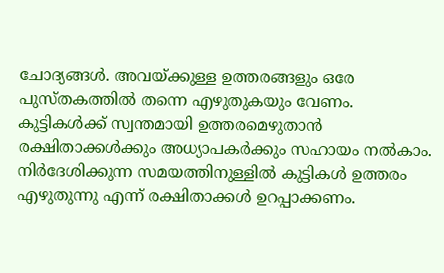ചോദ്യങ്ങള്‍. അവയ്ക്കുള്ള ഉത്തരങ്ങളും ഒരേ പുസ്തകത്തില്‍ തന്നെ എഴുതുകയും വേണം. കുട്ടികള്‍ക്ക് സ്വന്തമായി ഉത്തരമെഴുതാന്‍ രക്ഷിതാക്കള്‍ക്കും അധ്യാപകര്‍ക്കും സഹായം നല്‍കാം. നിര്‍ദേശിക്കുന്ന സമയത്തിനുള്ളില്‍ കുട്ടികള്‍ ഉത്തരം എഴുതുന്നു എന്ന് രക്ഷിതാക്കള്‍ ഉറപ്പാക്കണം.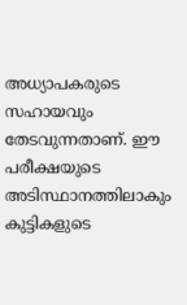അധ്യാപകരുടെ സഹായവും തേടവുന്നതാണ്. ഈ പരീക്ഷയുടെ അടിസ്ഥാനത്തിലാകും കുട്ടികളുടെ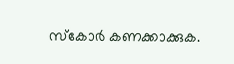സ്കോര്‍ കണക്കാക്കുക.